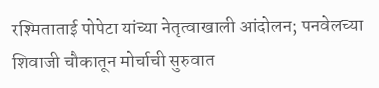रश्मिताताई पोपेटा यांच्या नेतृत्वाखाली आंदोलन; पनवेलच्या शिवाजी चौकातून मोर्चाची सुरुवात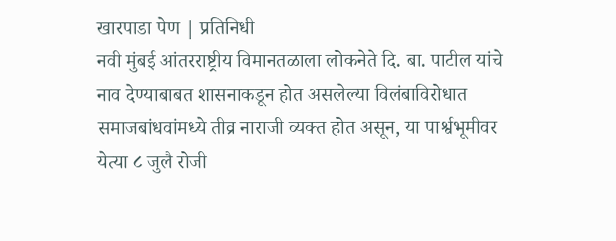खारपाडा पेण | प्रतिनिधी
नवी मुंबई आंतरराष्ट्रीय विमानतळाला लोकनेते दि. बा. पाटील यांचे नाव देण्याबाबत शासनाकडून होत असलेल्या विलंबाविरोधात समाजबांधवांमध्ये तीव्र नाराजी व्यक्त होत असून, या पार्श्वभूमीवर येत्या ८ जुलै रोजी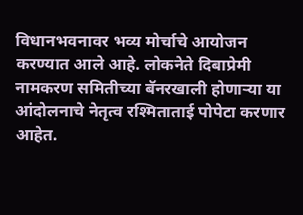विधानभवनावर भव्य मोर्चाचे आयोजन करण्यात आले आहे. लोकनेते दिबाप्रेमी नामकरण समितीच्या बॅनरखाली होणाऱ्या या आंदोलनाचे नेतृत्व रश्मिताताई पोपेटा करणार आहेत.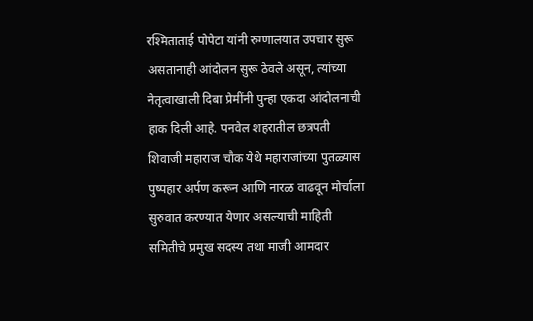रश्मिताताई पोपेटा यांनी रुग्णालयात उपचार सुरू असतानाही आंदोलन सुरू ठेवले असून, त्यांच्या नेतृत्वाखाली दिबा प्रेमींनी पुन्हा एकदा आंदोलनाची हाक दिली आहे. पनवेल शहरातील छत्रपती शिवाजी महाराज चौक येथे महाराजांच्या पुतळ्यास पुष्पहार अर्पण करून आणि नारळ वाढवून मोर्चाला सुरुवात करण्यात येणार असल्याची माहिती समितीचे प्रमुख सदस्य तथा माजी आमदार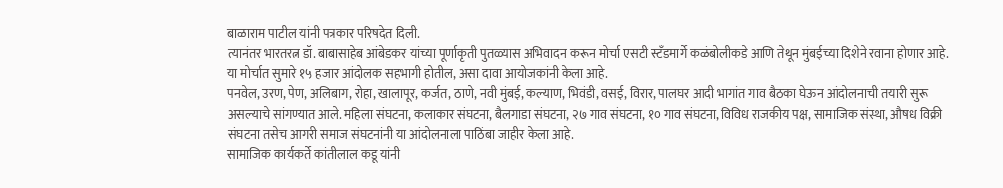बाळाराम पाटील यांनी पत्रकार परिषदेत दिली.
त्यानंतर भारतरत्न डॉ. बाबासाहेब आंबेडकर यांच्या पूर्णाकृती पुतळ्यास अभिवादन करून मोर्चा एसटी स्टँडमार्गे कळंबोलीकडे आणि तेथून मुंबईच्या दिशेने रवाना होणार आहे. या मोर्चात सुमारे १५ हजार आंदोलक सहभागी होतील, असा दावा आयोजकांनी केला आहे.
पनवेल, उरण, पेण, अलिबाग, रोहा, खालापूर, कर्जत, ठाणे, नवी मुंबई, कल्याण, भिवंडी, वसई, विरार, पालघर आदी भागांत गाव बैठका घेऊन आंदोलनाची तयारी सुरू असल्याचे सांगण्यात आले. महिला संघटना, कलाकार संघटना, बैलगाडा संघटना, २७ गाव संघटना, १० गाव संघटना, विविध राजकीय पक्ष, सामाजिक संस्था, औषध विक्री संघटना तसेच आगरी समाज संघटनांनी या आंदोलनाला पाठिंबा जाहीर केला आहे.
सामाजिक कार्यकर्ते कांतीलाल कडू यांनी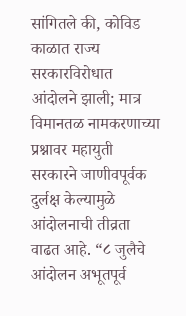सांगितले की, कोविड काळात राज्य सरकारविरोधात आंदोलने झाली; मात्र विमानतळ नामकरणाच्या प्रश्नावर महायुती सरकारने जाणीवपूर्वक दुर्लक्ष केल्यामुळे आंदोलनाची तीव्रता वाढत आहे. “८ जुलैचे आंदोलन अभूतपूर्व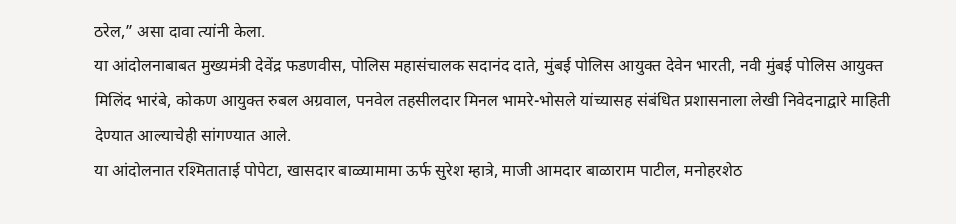ठरेल,” असा दावा त्यांनी केला.
या आंदोलनाबाबत मुख्यमंत्री देवेंद्र फडणवीस, पोलिस महासंचालक सदानंद दाते, मुंबई पोलिस आयुक्त देवेन भारती, नवी मुंबई पोलिस आयुक्त मिलिंद भारंबे, कोकण आयुक्त रुबल अग्रवाल, पनवेल तहसीलदार मिनल भामरे-भोसले यांच्यासह संबंधित प्रशासनाला लेखी निवेदनाद्वारे माहिती देण्यात आल्याचेही सांगण्यात आले.
या आंदोलनात रश्मिताताई पोपेटा, खासदार बाळ्यामामा ऊर्फ सुरेश म्हात्रे, माजी आमदार बाळाराम पाटील, मनोहरशेठ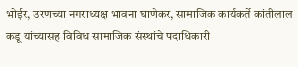भोईर, उरणच्या नगराध्यक्ष भावना घाणेकर, सामाजिक कार्यकर्ते कांतीलाल कडू यांच्यासह विविध सामाजिक संस्थांचे पदाधिकारी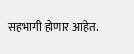सहभागी होणार आहेत.